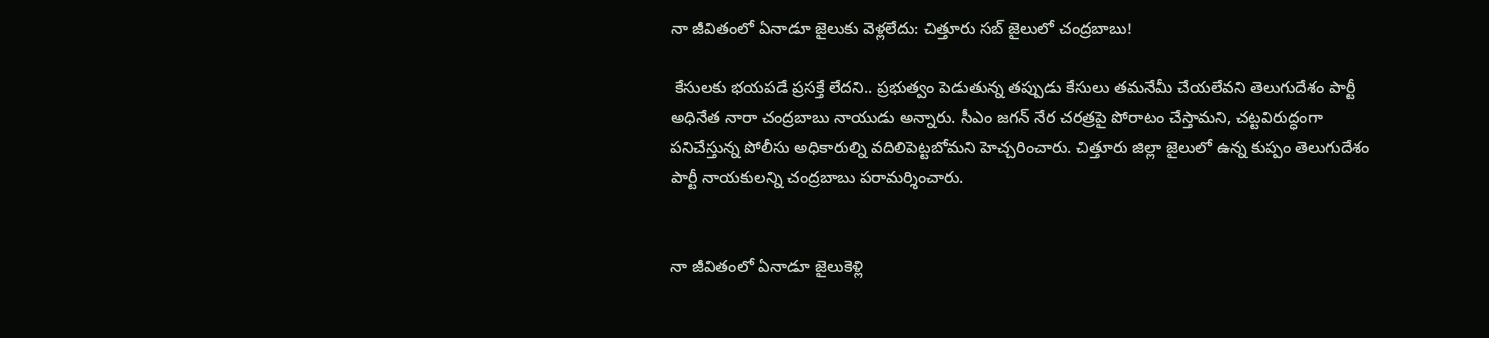నా జీవితంలో ఏనాడూ జైలుకు వెళ్లలేదు: చిత్తూరు స‌బ్ జైలులో చంద్ర‌బాబు!

 కేసులకు భయపడే ప్రసక్తే లేదని.. ప్రభుత్వం పెడుతున్న తప్పుడు కేసులు తమనేమీ చేయలేవని తెలుగుదేశం పార్టీ అధినేత నారా చంద్రబాబు నాయుడు అన్నారు. సీఎం జగన్‌ నేర చరత్రపై పోరాటం చేస్తామ‌ని, చట్టవిరుద్ధంగా పనిచేస్తున్న పోలీసు అధికారుల్ని వదిలిపెట్టబోమని హెచ్చరించారు. చిత్తూరు జిల్లా జైలులో ఉన్న కుప్పం తెలుగుదేశం పార్టీ నాయ‌కుల‌న్ని చంద్ర‌బాబు ప‌రామ‌ర్శించారు.


నా జీవితంలో ఏనాడూ జైలుకెళ్లి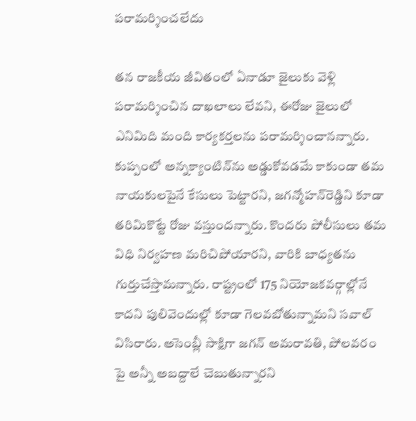పరామర్శించలేదు

త‌న రాజ‌కీయ జీవితంలో ఏనాడూ జైలుకు వెళ్లి ప‌రామ‌ర్శించిన దాఖ‌లాలు లేవ‌ని, ఈరోజు జైలులో ఎనిమిది మంది కార్య‌క‌ర్త‌ల‌ను ప‌రామ‌ర్శించానన్నారు. కుప్పంలో అన్న‌క్యాంటిన్‌ను అడ్డుకోవ‌డ‌మే కాకుండా త‌మ నాయ‌కుల‌పైనే కేసులు పెట్టార‌ని, జ‌గ‌న్మోహ‌న్‌రెడ్డిని కూడా త‌రిమికొట్టే రోజు వ‌స్తుంద‌న్నారు. కొంద‌రు పోలీసులు త‌మ విధి నిర్వ‌హ‌ణ మ‌రిచిపోయార‌ని, వారికి బాధ్య‌త‌ను గుర్తుచేస్తామ‌న్నారు. రాష్ట్రంలో 175 నియోజ‌క‌వ‌ర్గాల్లోనే కాద‌ని పులివెందుల్లో కూడా గెల‌వ‌బోతున్నామ‌ని స‌వాల్ విసిరారు. అసెంబ్లీ సాక్షిగా జ‌గ‌న్ అమ‌రావ‌తి, పోల‌వ‌రం పై అన్నీ అబద్దాలే చెబుతున్నార‌ని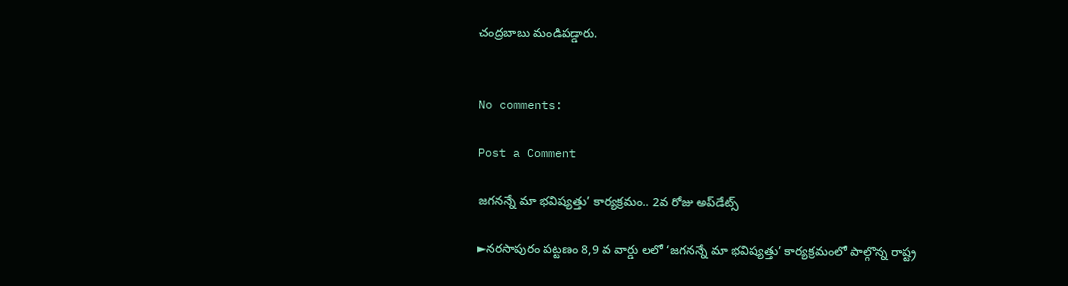చంద్రబాబు మండిప‌డ్డారు.


No comments:

Post a Comment

జగనన్నే మా భవిష్యత్తు’ కార్యక్రమం.. 2వ రోజు అప్‌డేట్స్‌

►నరసాపురం పట్టణం 8,9 వ వార్డు లలో ‘జగనన్నే మా భవిష్యత్తు’ కార్యక్రమంలో పాల్గొన్న రాష్ట్ర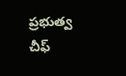ప్రభుత్వ చీఫ్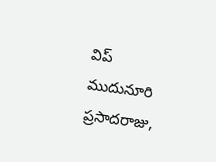విప్ ముదునూరి ప్రసాదరాజు,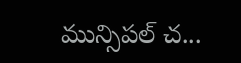మున్సిపల్ చ...